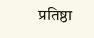प्रतिष्ठा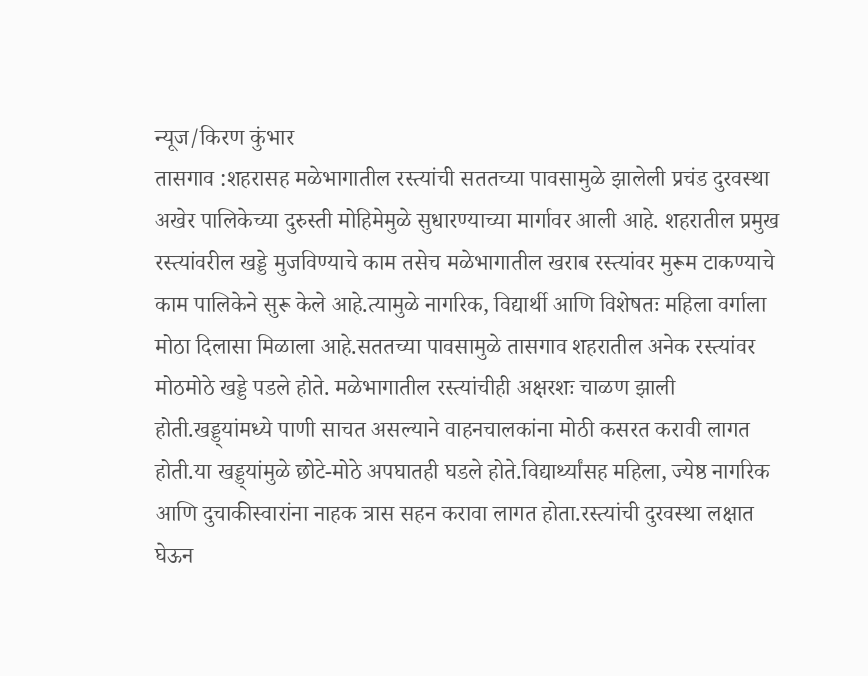न्यूज/किरण कुंभार
तासगाव :शहरासह मळेभागातील रस्त्यांची सततच्या पावसामुळे झालेली प्रचंड दुरवस्था अखेर पालिकेच्या दुरुस्ती मोहिमेमुळे सुधारण्याच्या मार्गावर आली आहे. शहरातील प्रमुख रस्त्यांवरील खड्डे मुजविण्याचे काम तसेच मळेभागातील खराब रस्त्यांवर मुरूम टाकण्याचे काम पालिकेने सुरू केले आहे.त्यामुळे नागरिक, विद्यार्थी आणि विशेषतः महिला वर्गाला मोठा दिलासा मिळाला आहे.सततच्या पावसामुळे तासगाव शहरातील अनेक रस्त्यांवर मोठमोठे खड्डे पडले होते. मळेभागातील रस्त्यांचीही अक्षरशः चाळण झाली होती.खड्ड्यांमध्ये पाणी साचत असल्याने वाहनचालकांना मोठी कसरत करावी लागत होती.या खड्ड्यांमुळे छोटे-मोठे अपघातही घडले होते.विद्यार्थ्यांसह महिला, ज्येष्ठ नागरिक आणि दुचाकीस्वारांना नाहक त्रास सहन करावा लागत होता.रस्त्यांची दुरवस्था लक्षात घेऊन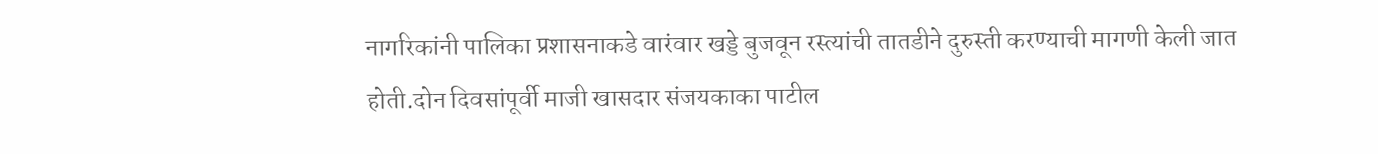नागरिकांनी पालिका प्रशासनाकडे वारंवार खड्डे बुजवून रस्त्यांची तातडीने दुरुस्ती करण्याची मागणी केली जात होती.दोन दिवसांपूर्वी माजी खासदार संजयकाका पाटील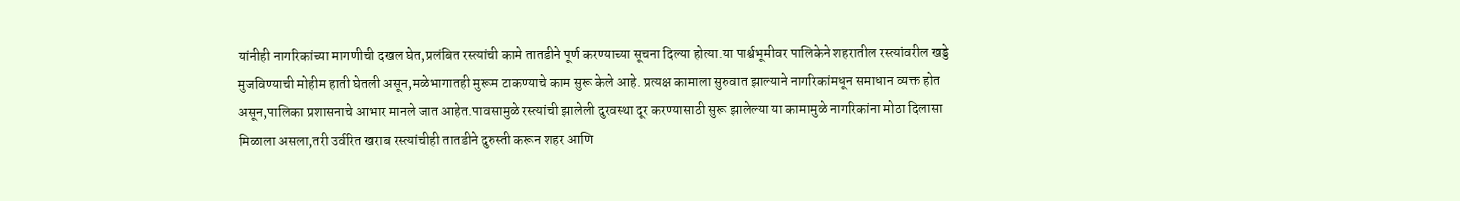यांनीही नागरिकांच्या मागणीची दखल घेत,प्रलंबित रस्त्यांची कामे तातडीने पूर्ण करण्याच्या सूचना दिल्या होत्या.या पार्श्वभूमीवर पालिकेने शहरातील रस्त्यांवरील खड्डे मुजविण्याची मोहीम हाती घेतली असून,मळेभागातही मुरूम टाकण्याचे काम सुरू केले आहे. प्रत्यक्ष कामाला सुरुवात झाल्याने नागरिकांमधून समाधान व्यक्त होत असून,पालिका प्रशासनाचे आभार मानले जात आहेत.पावसामुळे रस्त्यांची झालेली दुरवस्था दूर करण्यासाठी सुरू झालेल्या या कामामुळे नागरिकांना मोठा दिलासा मिळाला असला,तरी उर्वरित खराब रस्त्यांचीही तातडीने दुरुस्ती करून शहर आणि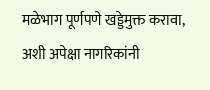मळेभाग पूर्णपणे खड्डेमुक्त करावा, अशी अपेक्षा नागरिकांनी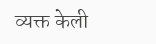व्यक्त केली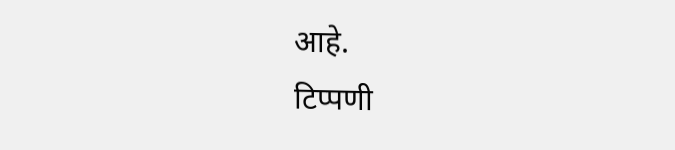आहे.
टिप्पणी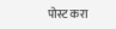पोस्ट करा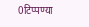0टिप्पण्या